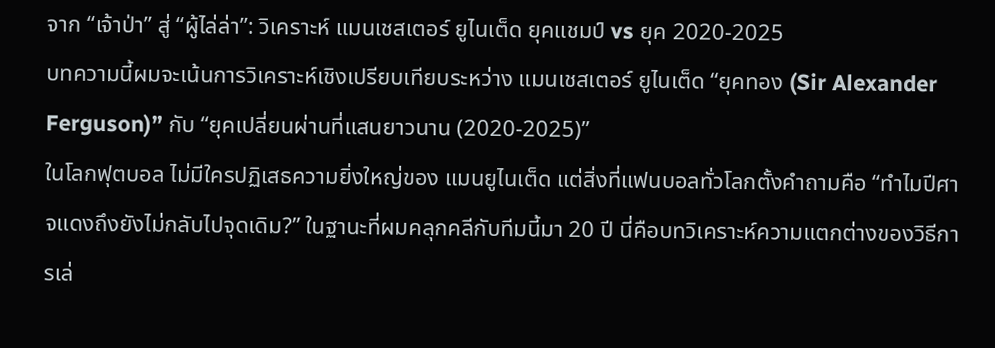จาก “เจ้าป่า” สู่ “ผู้ไล่ล่า”: วิเคราะห์ แมนเชสเตอร์ ยูไนเต็ด ยุคแชมป์ vs ยุค 2020-2025
บทความนี้ผมจะเน้นการวิเคราะห์เชิงเปรียบเทียบระหว่าง แมนเชสเตอร์ ยูไนเต็ด “ยุคทอง (Sir Alexander Ferguson)” กับ “ยุคเปลี่ยนผ่านที่แสนยาวนาน (2020-2025)”
ในโลกฟุตบอล ไม่มีใครปฏิเสธความยิ่งใหญ่ของ แมนยูไนเต็ด แต่สิ่งที่แฟนบอลทั่วโลกตั้งคำถามคือ “ทำไมปีศาจแดงถึงยังไม่กลับไปจุดเดิม?” ในฐานะที่ผมคลุกคลีกับทีมนี้มา 20 ปี นี่คือบทวิเคราะห์ความแตกต่างของวิธีการเล่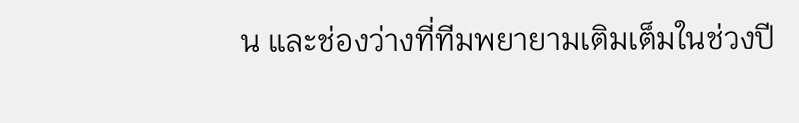น และช่องว่างที่ทีมพยายามเติมเต็มในช่วงปี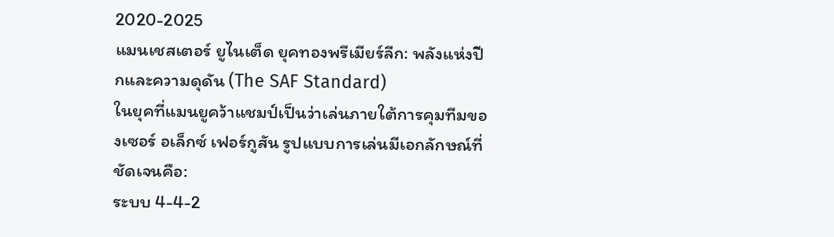2020-2025
แมนเชสเตอร์ ยูไนเต็ด ยุคทองพรีเมียร์ลีก: พลังแห่งปีกและความดุดัน (The SAF Standard)
ในยุคที่แมนยูคว้าแชมป์เป็นว่าเล่นภายใต้การคุมทีมของเซอร์ อเล็กซ์ เฟอร์กูสัน รูปแบบการเล่นมีเอกลักษณ์ที่ชัดเจนคือ:
ระบบ 4-4-2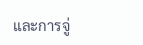และการจู่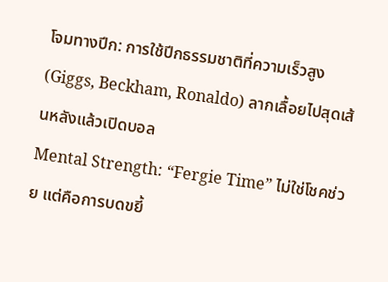โจมทางปีก: การใช้ปีกธรรมชาติที่ความเร็วสูง (Giggs, Beckham, Ronaldo) ลากเลื้อยไปสุดเส้นหลังแล้วเปิดบอล
Mental Strength: “Fergie Time” ไม่ใช่โชคช่วย แต่คือการบดขยี้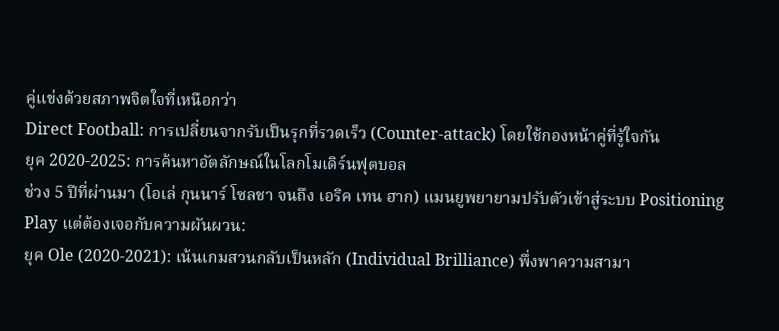คู่แข่งด้วยสภาพจิตใจที่เหนือกว่า
Direct Football: การเปลี่ยนจากรับเป็นรุกที่รวดเร็ว (Counter-attack) โดยใช้กองหน้าคู่ที่รู้ใจกัน
ยุค 2020-2025: การค้นหาอัตลักษณ์ในโลกโมเดิร์นฟุตบอล
ช่วง 5 ปีที่ผ่านมา (โอเล่ กุนนาร์ โซลชา จนถึง เอริค เทน ฮาก) แมนยูพยายามปรับตัวเข้าสู่ระบบ Positioning Play แต่ต้องเจอกับความผันผวน:
ยุค Ole (2020-2021): เน้นเกมสวนกลับเป็นหลัก (Individual Brilliance) พึ่งพาความสามา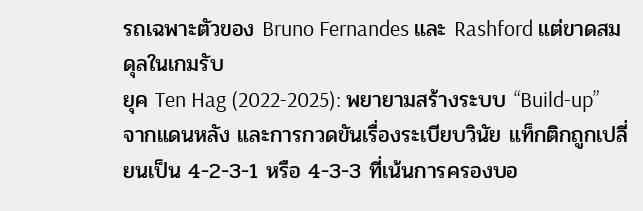รถเฉพาะตัวของ Bruno Fernandes และ Rashford แต่ขาดสมดุลในเกมรับ
ยุค Ten Hag (2022-2025): พยายามสร้างระบบ “Build-up” จากแดนหลัง และการกวดขันเรื่องระเบียบวินัย แท็กติกถูกเปลี่ยนเป็น 4-2-3-1 หรือ 4-3-3 ที่เน้นการครองบอ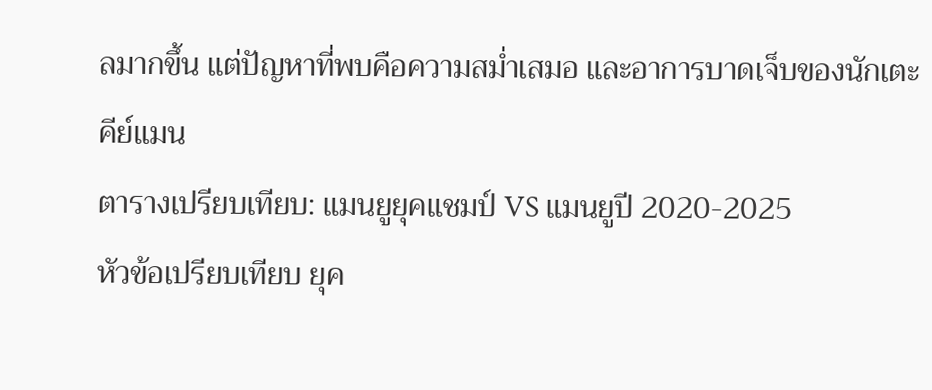ลมากขึ้น แต่ปัญหาที่พบคือความสม่ำเสมอ และอาการบาดเจ็บของนักเตะคีย์แมน
ตารางเปรียบเทียบ: แมนยูยุคแชมป์ VS แมนยูปี 2020-2025
หัวข้อเปรียบเทียบ ยุค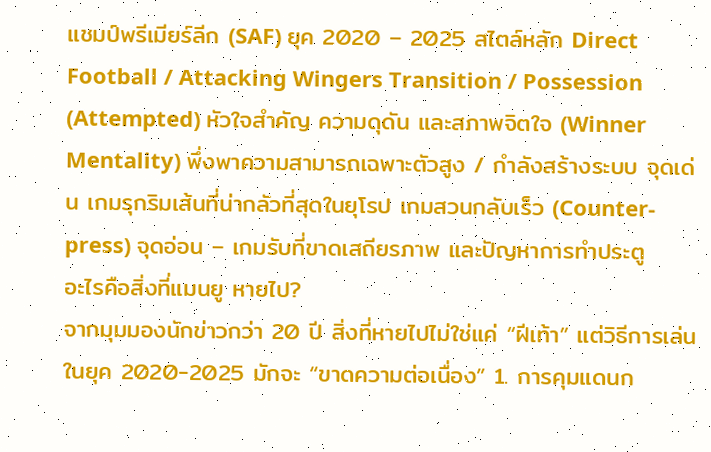แชมป์พรีเมียร์ลีก (SAF) ยุค 2020 – 2025 สไตล์หลัก Direct Football / Attacking Wingers Transition / Possession (Attempted) หัวใจสำคัญ ความดุดัน และสภาพจิตใจ (Winner Mentality) พึ่งพาความสามารถเฉพาะตัวสูง / กำลังสร้างระบบ จุดเด่น เกมรุกริมเส้นที่น่ากลัวที่สุดในยุโรป เกมสวนกลับเร็ว (Counter-press) จุดอ่อน – เกมรับที่ขาดเสถียรภาพ และปัญหาการทำประตู
อะไรคือสิ่งที่แมนยู หายไป?
จากมุมมองนักข่าวกว่า 20 ปี สิ่งที่หายไปไม่ใช่แค่ “ฝีเท้า” แต่วิธีการเล่นในยุค 2020-2025 มักจะ “ขาดความต่อเนื่อง” 1. การคุมแดนก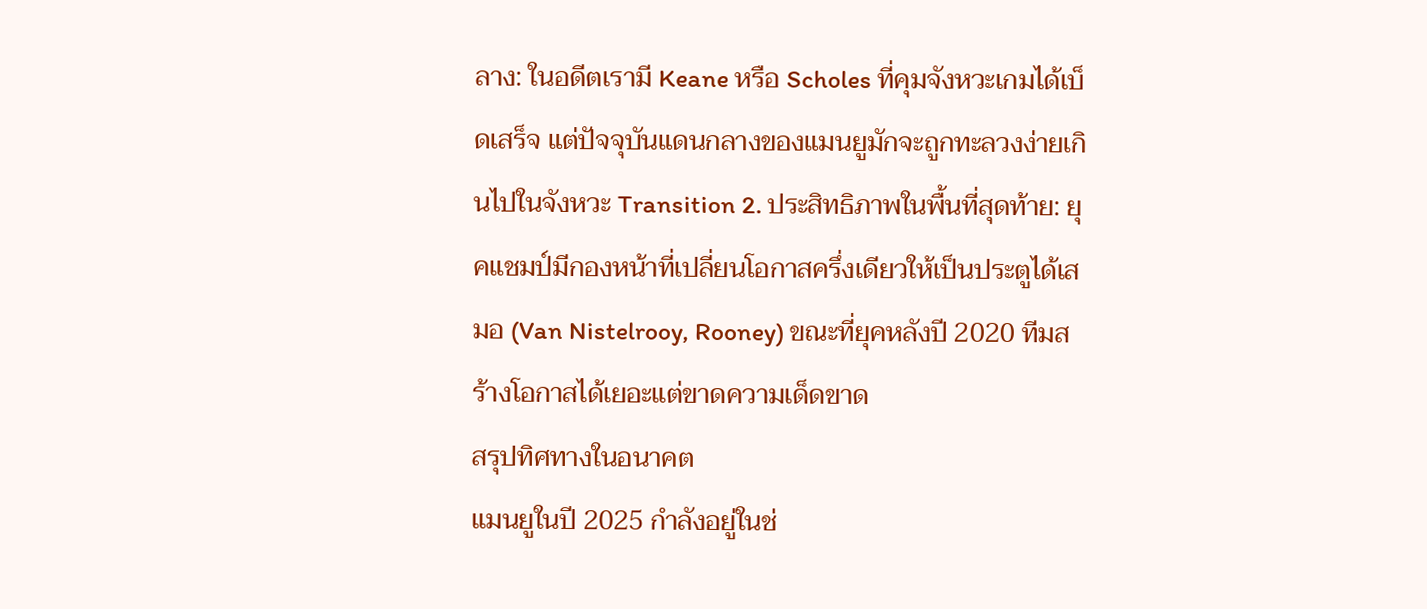ลาง: ในอดีตเรามี Keane หรือ Scholes ที่คุมจังหวะเกมได้เบ็ดเสร็จ แต่ปัจจุบันแดนกลางของแมนยูมักจะถูกทะลวงง่ายเกินไปในจังหวะ Transition 2. ประสิทธิภาพในพื้นที่สุดท้าย: ยุคแชมป์มีกองหน้าที่เปลี่ยนโอกาสครึ่งเดียวให้เป็นประตูได้เสมอ (Van Nistelrooy, Rooney) ขณะที่ยุคหลังปี 2020 ทีมสร้างโอกาสได้เยอะแต่ขาดความเด็ดขาด
สรุปทิศทางในอนาคต
แมนยูในปี 2025 กำลังอยู่ในช่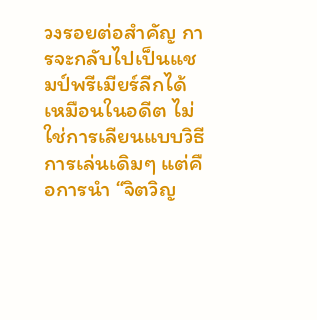วงรอยต่อสำคัญ การจะกลับไปเป็นแชมป์พรีเมียร์ลีกได้เหมือนในอดีต ไม่ใช่การเลียนแบบวิธีการเล่นเดิมๆ แต่คือการนำ “จิตวิญ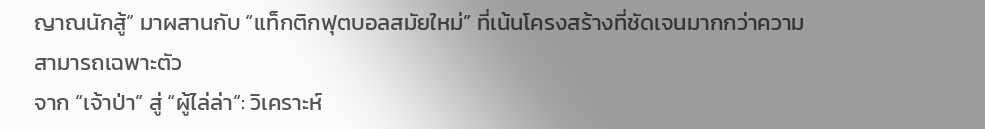ญาณนักสู้” มาผสานกับ “แท็กติกฟุตบอลสมัยใหม่” ที่เน้นโครงสร้างที่ชัดเจนมากกว่าความสามารถเฉพาะตัว
จาก “เจ้าป่า” สู่ “ผู้ไล่ล่า”: วิเคราะห์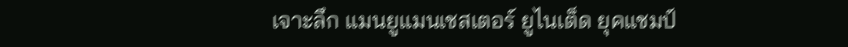เจาะลึก แมนยูแมนเชสเตอร์ ยูไนเต็ด ยุคแชมป์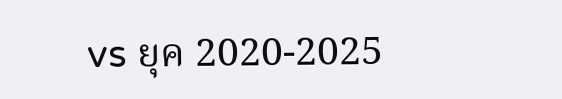vs ยุค 2020-2025